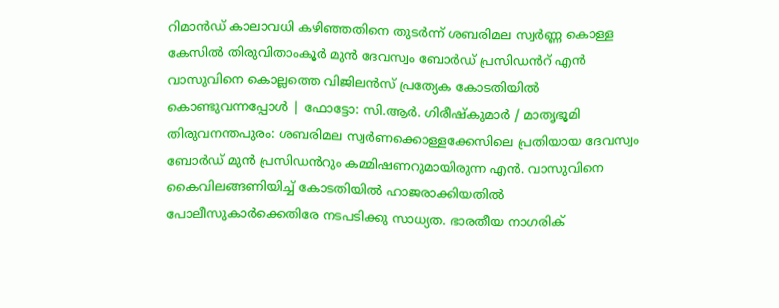റിമാൻഡ് കാലാവധി കഴിഞ്ഞതിനെ തുടർന്ന് ശബരിമല സ്വർണ്ണ കൊള്ള കേസിൽ തിരുവിതാംകൂർ മുൻ ദേവസ്വം ബോർഡ് പ്രസിഡൻറ് എൻ വാസുവിനെ കൊല്ലത്തെ വിജിലൻസ് പ്രത്യേക കോടതിയിൽ കൊണ്ടുവന്നപ്പോൾ | ഫോട്ടോ: സി.ആർ. ഗിരീഷ്കുമാർ / മാതൃഭൂമി
തിരുവനന്തപുരം: ശബരിമല സ്വർണക്കൊള്ളക്കേസിലെ പ്രതിയായ ദേവസ്വം ബോർഡ് മുൻ പ്രസിഡൻറും കമ്മിഷണറുമായിരുന്ന എൻ. വാസുവിനെ കൈവിലങ്ങണിയിച്ച് കോടതിയിൽ ഹാജരാക്കിയതിൽ പോലീസുകാർക്കെതിരേ നടപടിക്കു സാധ്യത. ഭാരതീയ നാഗരിക്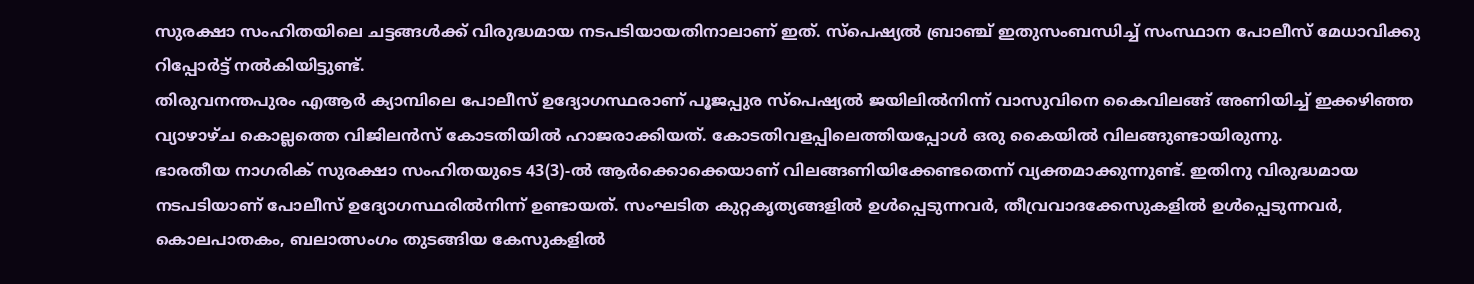സുരക്ഷാ സംഹിതയിലെ ചട്ടങ്ങൾക്ക് വിരുദ്ധമായ നടപടിയായതിനാലാണ് ഇത്. സ്പെഷ്യൽ ബ്രാഞ്ച് ഇതുസംബന്ധിച്ച് സംസ്ഥാന പോലീസ് മേധാവിക്കു റിപ്പോർട്ട് നൽകിയിട്ടുണ്ട്.
തിരുവനന്തപുരം എആർ ക്യാമ്പിലെ പോലീസ് ഉദ്യോഗസ്ഥരാണ് പൂജപ്പുര സ്പെഷ്യൽ ജയിലിൽനിന്ന് വാസുവിനെ കൈവിലങ്ങ് അണിയിച്ച് ഇക്കഴിഞ്ഞ വ്യാഴാഴ്ച കൊല്ലത്തെ വിജിലൻസ് കോടതിയിൽ ഹാജരാക്കിയത്. കോടതിവളപ്പിലെത്തിയപ്പോൾ ഒരു കൈയിൽ വിലങ്ങുണ്ടായിരുന്നു.
ഭാരതീയ നാഗരിക് സുരക്ഷാ സംഹിതയുടെ 43(3)-ൽ ആർക്കൊക്കെയാണ് വിലങ്ങണിയിക്കേണ്ടതെന്ന് വ്യക്തമാക്കുന്നുണ്ട്. ഇതിനു വിരുദ്ധമായ നടപടിയാണ് പോലീസ് ഉദ്യോഗസ്ഥരിൽനിന്ന് ഉണ്ടായത്. സംഘടിത കുറ്റകൃത്യങ്ങളിൽ ഉൾപ്പെടുന്നവർ, തീവ്രവാദക്കേസുകളിൽ ഉൾപ്പെടുന്നവർ, കൊലപാതകം, ബലാത്സംഗം തുടങ്ങിയ കേസുകളിൽ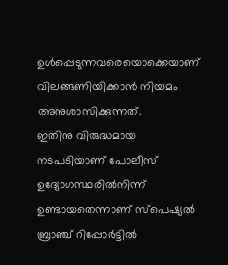ഉൾപ്പെടുന്നവരെയൊക്കെയാണ് വിലങ്ങണിയിക്കാൻ നിയമം അനുശാസിക്കുന്നത്.
ഇതിനു വിരുദ്ധമായ നടപടിയാണ് പോലീസ് ഉദ്യോഗസ്ഥരിൽനിന്ന് ഉണ്ടായതെന്നാണ് സ്പെഷ്യൽ ബ്രാഞ്ച് റിപ്പോർട്ടിൽ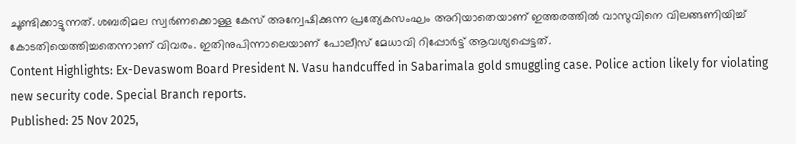ചൂണ്ടിക്കാട്ടുന്നത്. ശബരിമല സ്വർണക്കൊള്ള കേസ് അന്വേഷിക്കുന്ന പ്രത്യേകസംഘം അറിയാതെയാണ് ഇത്തരത്തിൽ വാസുവിനെ വിലങ്ങണിയിച്ച് കോടതിയെത്തിച്ചതെന്നാണ് വിവരം. ഇതിനുപിന്നാലെയാണ് പോലീസ് മേധാവി റിപ്പോർട്ട് ആവശ്യപ്പെട്ടത്.
Content Highlights: Ex-Devaswom Board President N. Vasu handcuffed in Sabarimala gold smuggling case. Police action likely for violating new security code. Special Branch reports.
Published: 25 Nov 2025,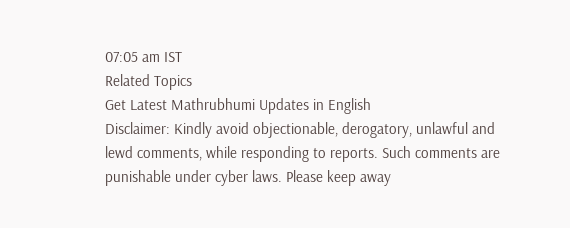07:05 am IST
Related Topics
Get Latest Mathrubhumi Updates in English
Disclaimer: Kindly avoid objectionable, derogatory, unlawful and lewd comments, while responding to reports. Such comments are punishable under cyber laws. Please keep away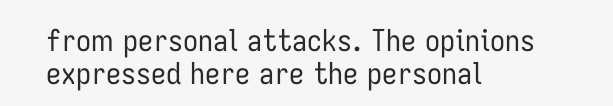from personal attacks. The opinions expressed here are the personal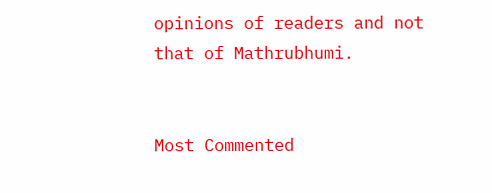opinions of readers and not that of Mathrubhumi.


Most Commented